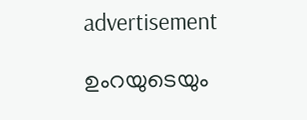advertisement

ഉംറയുടെയും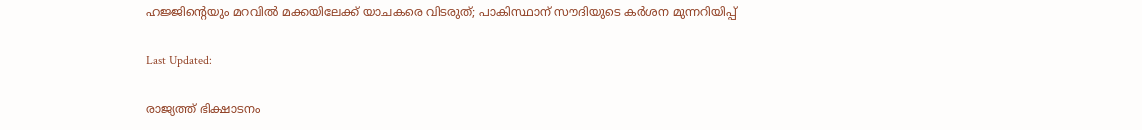ഹജ്ജിന്റെയും മറവില്‍ മക്കയിലേക്ക് യാചകരെ വിടരുത്; പാകിസ്ഥാന് സൗദിയുടെ കര്‍ശന മുന്നറിയിപ്പ്

Last Updated:

രാജ്യത്ത് ഭിക്ഷാടനം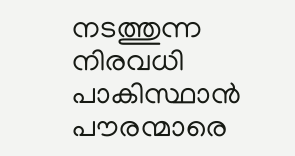നടത്തുന്ന നിരവധി പാകിസ്ഥാന്‍ പൗരന്മാരെ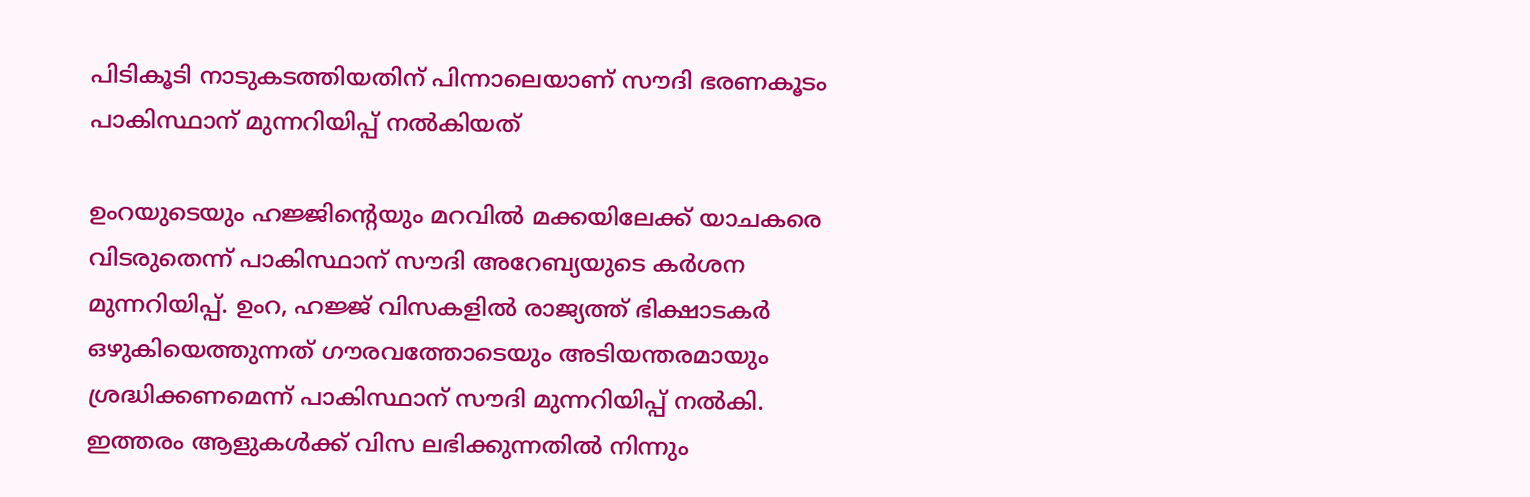പിടികൂടി നാടുകടത്തിയതിന് പിന്നാലെയാണ് സൗദി ഭരണകൂടം പാകിസ്ഥാന് മുന്നറിയിപ്പ് നല്‍കിയത്

ഉംറയുടെയും ഹജ്ജിന്റെയും മറവില്‍ മക്കയിലേക്ക് യാചകരെ വിടരുതെന്ന് പാകിസ്ഥാന് സൗദി അറേബ്യയുടെ കര്‍ശന മുന്നറിയിപ്പ്. ഉംറ, ഹജ്ജ് വിസകളില്‍ രാജ്യത്ത് ഭിക്ഷാടകര്‍ ഒഴുകിയെത്തുന്നത് ഗൗരവത്തോടെയും അടിയന്തരമായും ശ്രദ്ധിക്കണമെന്ന് പാകിസ്ഥാന് സൗദി മുന്നറിയിപ്പ് നല്‍കി. ഇത്തരം ആളുകള്‍ക്ക് വിസ ലഭിക്കുന്നതില്‍ നിന്നും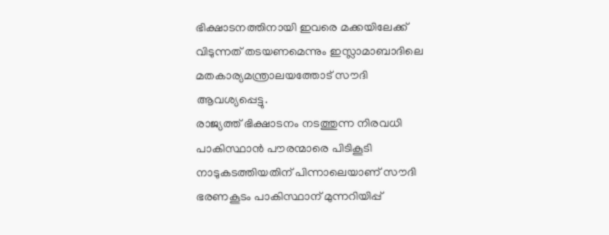ഭിക്ഷാടനത്തിനായി ഇവരെ മക്കയിലേക്ക് വിടുന്നത് തടയണമെന്നും ഇസ്ലാമാബാദിലെ മതകാര്യമന്ത്രാലയത്തോട് സൗദി ആവശ്യപ്പെട്ടു.
രാജ്യത്ത് ഭിക്ഷാടനം നടത്തുന്ന നിരവധി പാകിസ്ഥാന്‍ പൗരന്മാരെ പിടികൂടി നാടുകടത്തിയതിന് പിന്നാലെയാണ് സൗദി ഭരണകൂടം പാകിസ്ഥാന് മുന്നറിയിപ്പ്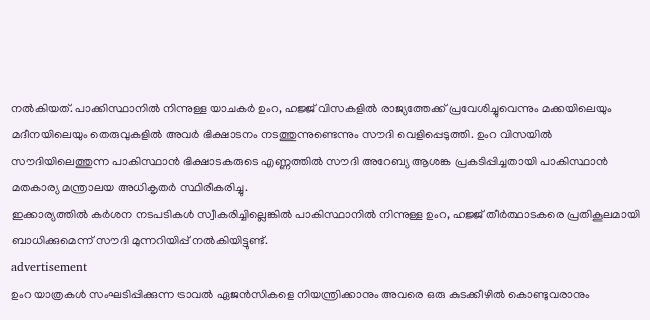നല്‍കിയത്. പാക്കിസ്ഥാനില്‍ നിന്നുള്ള യാചകര്‍ ഉംറ, ഹജ്ജ് വിസകളില്‍ രാജ്യത്തേക്ക് പ്രവേശിച്ചുവെന്നും മക്കയിലെയും മദീനയിലെയും തെരുവുകളില്‍ അവര്‍ ഭിക്ഷാടനം നടത്തുന്നുണ്ടെന്നും സൗദി വെളിപ്പെടുത്തി. ഉംറ വിസയില്‍ സൗദിയിലെത്തുന്ന പാകിസ്ഥാന്‍ ഭിക്ഷാടകരുടെ എണ്ണത്തില്‍ സൗദി അറേബ്യ ആശങ്ക പ്രകടിപ്പിച്ചതായി പാകിസ്ഥാന്‍ മതകാര്യ മന്ത്രാലയ അധികൃതര്‍ സ്ഥിരീകരിച്ചു.
ഇക്കാര്യത്തില്‍ കര്‍ശന നടപടികള്‍ സ്വീകരിച്ചില്ലെങ്കില്‍ പാകിസ്ഥാനില്‍ നിന്നുള്ള ഉംറ, ഹജ്ജ് തീര്‍ത്ഥാടകരെ പ്രതികൂലമായി ബാധിക്കുമെന്ന് സൗദി മുന്നറിയിപ്പ് നല്‍കിയിട്ടുണ്ട്.
advertisement
ഉംറ യാത്രകള്‍ സംഘടിപ്പിക്കുന്ന ട്രാവല്‍ ഏജന്‍സികളെ നിയന്ത്രിക്കാനും അവരെ ഒരു കുടക്കീഴില്‍ കൊണ്ടുവരാനും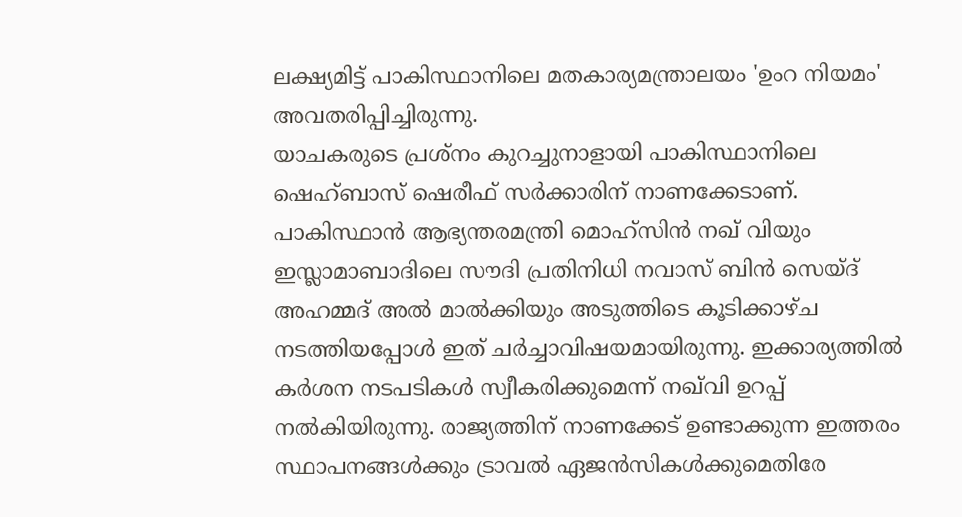ലക്ഷ്യമിട്ട് പാകിസ്ഥാനിലെ മതകാര്യമന്ത്രാലയം 'ഉംറ നിയമം' അവതരിപ്പിച്ചിരുന്നു.
യാചകരുടെ പ്രശ്‌നം കുറച്ചുനാളായി പാകിസ്ഥാനിലെ ഷെഹ്ബാസ് ഷെരീഫ് സര്‍ക്കാരിന് നാണക്കേടാണ്. പാകിസ്ഥാന്‍ ആഭ്യന്തരമന്ത്രി മൊഹ്‌സിന്‍ നഖ് വിയും ഇസ്ലാമാബാദിലെ സൗദി പ്രതിനിധി നവാസ് ബിന്‍ സെയ്ദ് അഹമ്മദ് അല്‍ മാല്‍ക്കിയും അടുത്തിടെ കൂടിക്കാഴ്ച നടത്തിയപ്പോള്‍ ഇത് ചര്‍ച്ചാവിഷയമായിരുന്നു. ഇക്കാര്യത്തില്‍ കര്‍ശന നടപടികള്‍ സ്വീകരിക്കുമെന്ന് നഖ്‌വി ഉറപ്പ് നല്‍കിയിരുന്നു. രാജ്യത്തിന് നാണക്കേട് ഉണ്ടാക്കുന്ന ഇത്തരം സ്ഥാപനങ്ങള്‍ക്കും ട്രാവല്‍ ഏജന്‍സികള്‍ക്കുമെതിരേ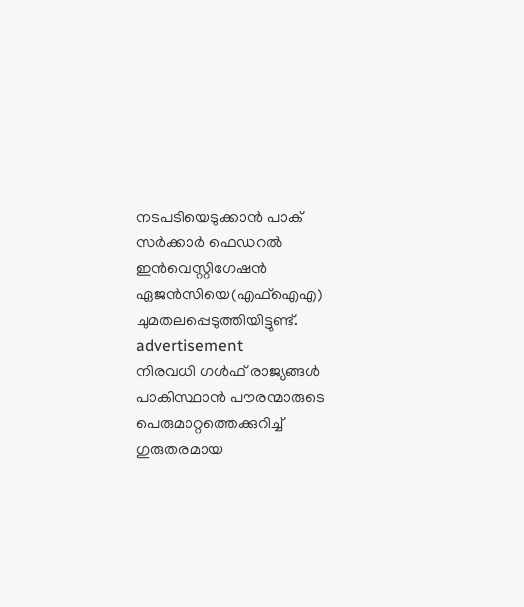നടപടിയെടുക്കാന്‍ പാക് സര്‍ക്കാര്‍ ഫെഡറല്‍ ഇന്‍വെസ്റ്റിഗേഷന്‍ ഏജന്‍സിയെ(എഫ്ഐഎ) ചുമതലപ്പെടുത്തിയിട്ടുണ്ട്.
advertisement
നിരവധി ഗള്‍ഫ് രാജ്യങ്ങള്‍ പാകിസ്ഥാന്‍ പൗരന്മാരുടെ പെരുമാറ്റത്തെക്കുറിച്ച് ഗുരുതരമായ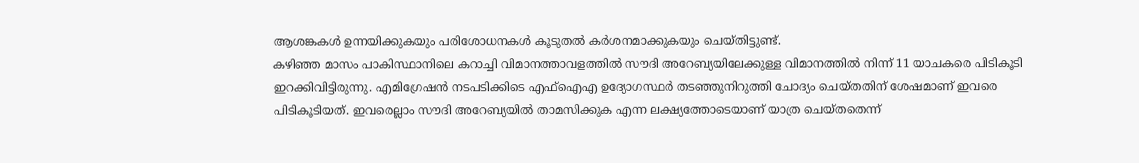ആശങ്കകള്‍ ഉന്നയിക്കുകയും പരിശോധനകള്‍ കൂടുതല്‍ കര്‍ശനമാക്കുകയും ചെയ്തിട്ടുണ്ട്.
കഴിഞ്ഞ മാസം പാകിസ്ഥാനിലെ കറാച്ചി വിമാനത്താവളത്തില്‍ സൗദി അറേബ്യയിലേക്കുള്ള വിമാനത്തില്‍ നിന്ന് 11 യാചകരെ പിടികൂടി ഇറക്കിവിട്ടിരുന്നു. എമിഗ്രേഷന്‍ നടപടിക്കിടെ എഫ്‌ഐഎ ഉദ്യോഗസ്ഥര്‍ തടഞ്ഞുനിറുത്തി ചോദ്യം ചെയ്തതിന് ശേഷമാണ് ഇവരെ പിടികൂടിയത്. ഇവരെല്ലാം സൗദി അറേബ്യയില്‍ താമസിക്കുക എന്ന ലക്ഷ്യത്തോടെയാണ് യാത്ര ചെയ്തതെന്ന്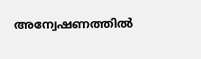അന്വേഷണത്തില്‍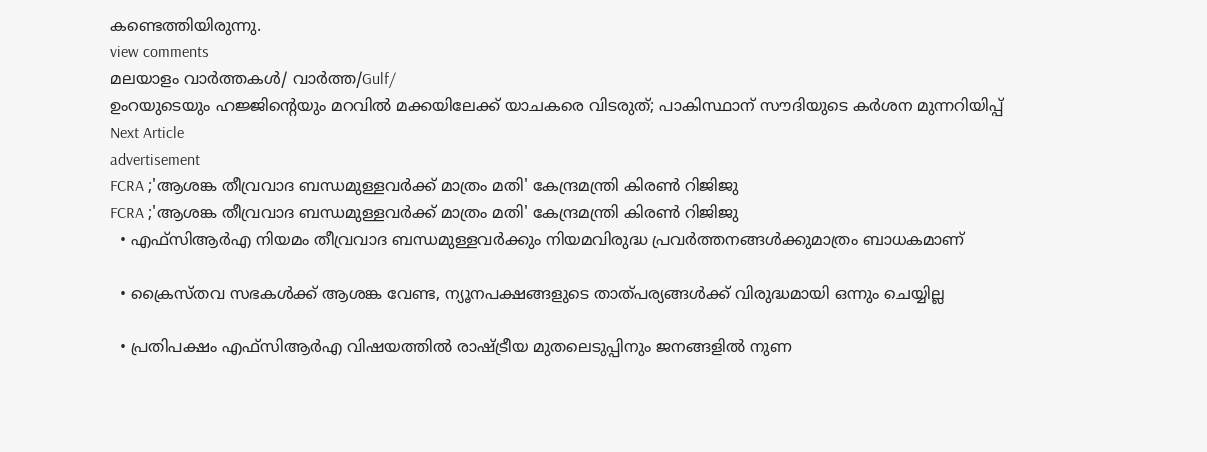കണ്ടെത്തിയിരുന്നു.
view comments
മലയാളം വാർത്തകൾ/ വാർത്ത/Gulf/
ഉംറയുടെയും ഹജ്ജിന്റെയും മറവില്‍ മക്കയിലേക്ക് യാചകരെ വിടരുത്; പാകിസ്ഥാന് സൗദിയുടെ കര്‍ശന മുന്നറിയിപ്പ്
Next Article
advertisement
FCRA ;'ആശങ്ക തീവ്രവാദ ബന്ധമുള്ളവർക്ക് മാത്രം മതി' കേന്ദ്രമന്ത്രി കിരണ്‍ റിജിജു
FCRA ;'ആശങ്ക തീവ്രവാദ ബന്ധമുള്ളവർക്ക് മാത്രം മതി' കേന്ദ്രമന്ത്രി കിരണ്‍ റിജിജു
  • എഫ്‌സിആർഎ നിയമം തീവ്രവാദ ബന്ധമുള്ളവർക്കും നിയമവിരുദ്ധ പ്രവർത്തനങ്ങൾക്കുമാത്രം ബാധകമാണ്

  • ക്രൈസ്തവ സഭകൾക്ക് ആശങ്ക വേണ്ട, ന്യൂനപക്ഷങ്ങളുടെ താത്പര്യങ്ങൾക്ക് വിരുദ്ധമായി ഒന്നും ചെയ്യില്ല

  • പ്രതിപക്ഷം എഫ്‌സിആർഎ വിഷയത്തിൽ രാഷ്ട്രീയ മുതലെടുപ്പിനും ജനങ്ങളിൽ നുണ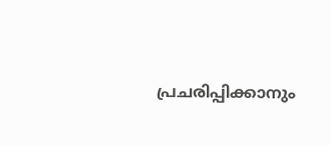പ്രചരിപ്പിക്കാനും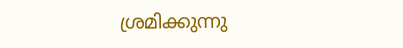ശ്രമിക്കുന്നു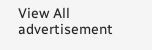View All
advertisement